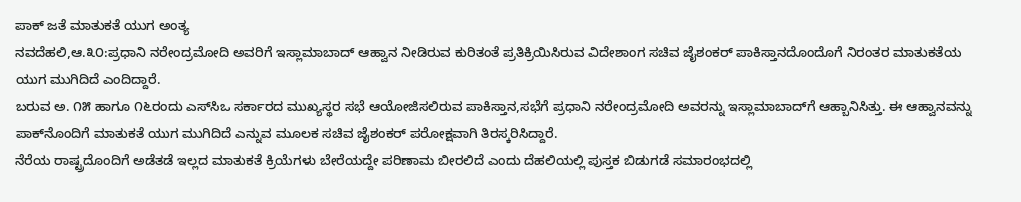ಪಾಕ್ ಜತೆ ಮಾತುಕತೆ ಯುಗ ಅಂತ್ಯ
ನವದೆಹಲಿ,ಆ.೩೦:ಪ್ರಧಾನಿ ನರೇಂದ್ರಮೋದಿ ಅವರಿಗೆ ಇಸ್ಲಾಮಾಬಾದ್ ಆಹ್ವಾನ ನೀಡಿರುವ ಕುರಿತಂತೆ ಪ್ರತಿಕ್ರಿಯಿಸಿರುವ ವಿದೇಶಾಂಗ ಸಚಿವ ಜೈಶಂಕರ್ ಪಾಕಿಸ್ತಾನದೊಂದೊಗೆ ನಿರಂತರ ಮಾತುಕತೆಯ ಯುಗ ಮುಗಿದಿದೆ ಎಂದಿದ್ದಾರೆ.
ಬರುವ ಅ. ೧೫ ಹಾಗೂ ೧೬ರಂದು ಎಸ್‌ಸಿಒ ಸರ್ಕಾರದ ಮುಖ್ಯಸ್ಥರ ಸಭೆ ಆಯೋಜಿಸಲಿರುವ ಪಾಕಿಸ್ತಾನ,ಸಭೆಗೆ ಪ್ರಧಾನಿ ನರೇಂದ್ರಮೋದಿ ಅವರನ್ನು ಇಸ್ಲಾಮಾಬಾದ್‌ಗೆ ಆಹ್ಬಾನಿಸಿತ್ತು. ಈ ಆಹ್ವಾನವನ್ನು ಪಾಕ್‌ನೊಂದಿಗೆ ಮಾತುಕತೆ ಯುಗ ಮುಗಿದಿದೆ ಎನ್ನುವ ಮೂಲಕ ಸಚಿವ ಜೈಶಂಕರ್ ಪರೋಕ್ಷವಾಗಿ ತಿರಸ್ಕರಿಸಿದ್ದಾರೆ.
ನೆರೆಯ ರಾಷ್ಟ್ರದೊಂದಿಗೆ ಅಡೆತಡೆ ಇಲ್ಲದ ಮಾತುಕತೆ ಕ್ರಿಯೆಗಳು ಬೇರೆಯದ್ದೇ ಪರಿಣಾಮ ಬೀರಲಿದೆ ಎಂದು ದೆಹಲಿಯಲ್ಲಿ ಪುಸ್ತಕ ಬಿಡುಗಡೆ ಸಮಾರಂಭದಲ್ಲಿ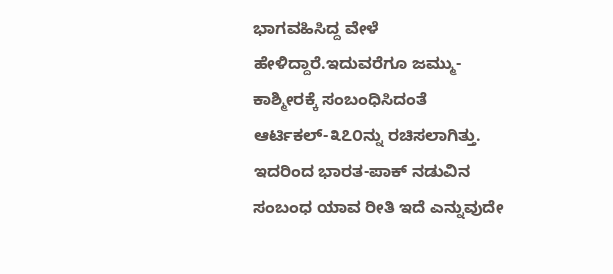ಭಾಗವಹಿಸಿದ್ದ ವೇಳೆ ಹೇಳಿದ್ದಾರೆ.ಇದುವರೆಗೂ ಜಮ್ಮು-ಕಾಶ್ಮೀರಕ್ಕೆ ಸಂಬಂಧಿಸಿದಂತೆ ಆರ್ಟಿಕಲ್-೩೭೦ನ್ನು ರಚಿಸಲಾಗಿತ್ತು.
ಇದರಿಂದ ಭಾರತ-ಪಾಕ್ ನಡುವಿನ ಸಂಬಂಧ ಯಾವ ರೀತಿ ಇದೆ ಎನ್ನುವುದೇ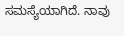ಸಮಸ್ಯೆಯಾಗಿದೆ. ನಾವು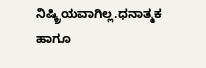ನಿಷ್ಕ್ರಿಯವಾಗಿಲ್ಲ.ಧನಾತ್ಮಕ ಹಾಗೂ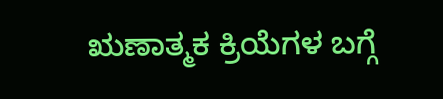ಋಣಾತ್ಮಕ ಕ್ರಿಯೆಗಳ ಬಗ್ಗೆ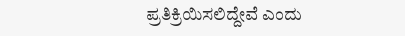ಪ್ರತಿಕ್ರಿಯಿಸಲಿದ್ದೇವೆ ಎಂದು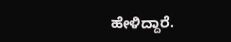ಹೇಳಿದ್ದಾರೆ.